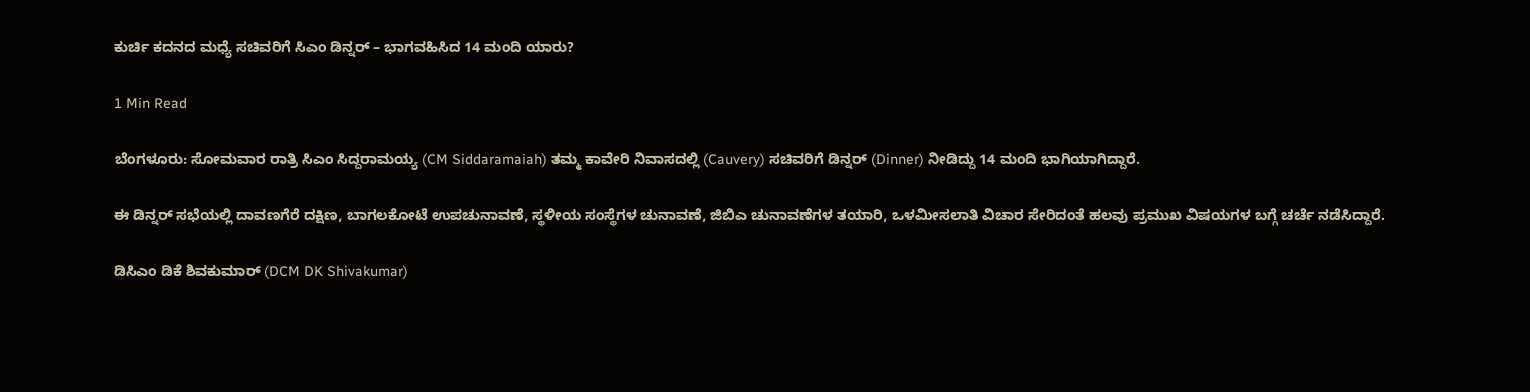ಕುರ್ಚಿ ಕದನದ ಮಧ್ಯೆ ಸಚಿವರಿಗೆ ಸಿಎಂ ಡಿನ್ನರ್‌ – ಭಾಗವಹಿಸಿದ 14 ಮಂದಿ ಯಾರು?

1 Min Read

ಬೆಂಗಳೂರು: ಸೋಮವಾರ ರಾತ್ರಿ ಸಿಎಂ ಸಿದ್ದರಾಮಯ್ಯ (CM Siddaramaiah) ತಮ್ಮ ಕಾವೇರಿ ನಿವಾಸದಲ್ಲಿ (Cauvery) ಸಚಿವರಿಗೆ ಡಿನ್ನರ್‌ (Dinner) ನೀಡಿದ್ದು 14 ಮಂದಿ ಭಾಗಿಯಾಗಿದ್ದಾರೆ.

ಈ ಡಿನ್ನರ್ ಸಭೆಯಲ್ಲಿ ದಾವಣಗೆರೆ ದಕ್ಷಿಣ, ಬಾಗಲಕೋಟೆ ಉಪಚುನಾವಣೆ, ಸ್ಥಳೀಯ ಸಂಸ್ಥೆಗಳ ಚುನಾವಣೆ, ಜಿಬಿಎ ಚುನಾವಣೆಗಳ ತಯಾರಿ, ಒಳಮೀಸಲಾತಿ ವಿಚಾರ ಸೇರಿದಂತೆ ಹಲವು ಪ್ರಮುಖ ವಿಷಯಗಳ ಬಗ್ಗೆ ಚರ್ಚೆ ನಡೆಸಿದ್ದಾರೆ.

ಡಿಸಿಎಂ ಡಿಕೆ ಶಿವಕುಮಾರ್‌ (DCM DK Shivakumar)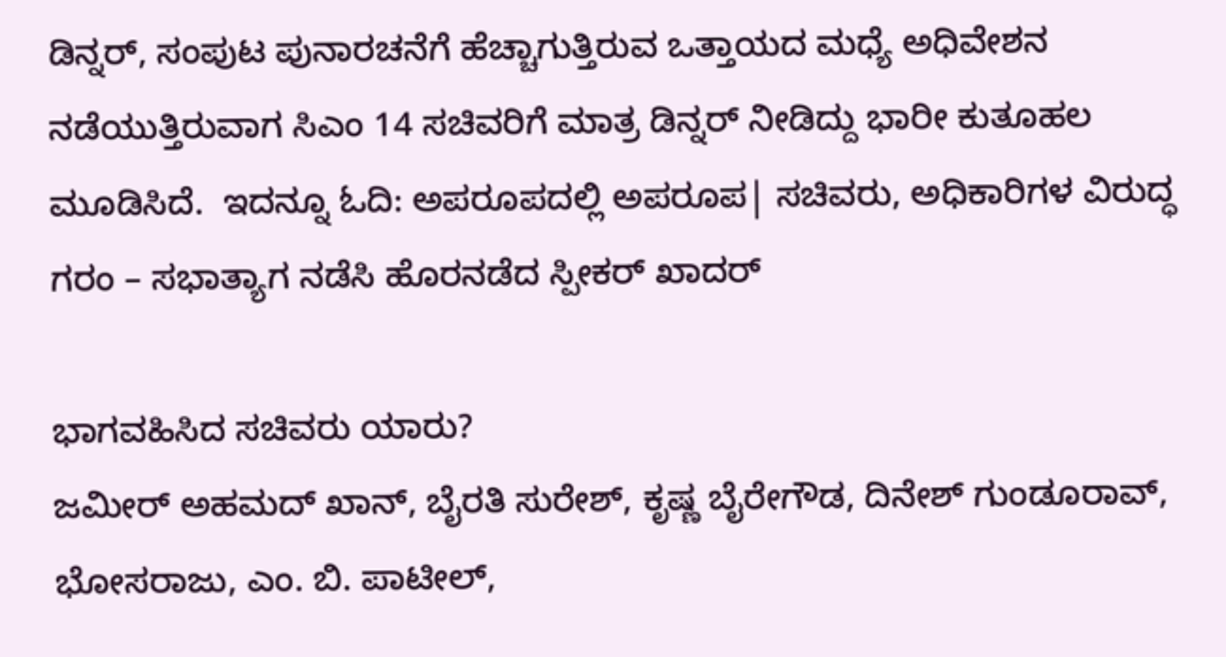ಡಿನ್ನರ್, ಸಂಪುಟ ಪುನಾರಚನೆಗೆ ಹೆಚ್ಚಾಗುತ್ತಿರುವ ಒತ್ತಾಯದ ಮಧ್ಯೆ ಅಧಿವೇಶನ ನಡೆಯುತ್ತಿರುವಾಗ ಸಿಎಂ 14 ಸಚಿವರಿಗೆ ಮಾತ್ರ ಡಿನ್ನರ್ ನೀಡಿದ್ದು ಭಾರೀ ಕುತೂಹಲ ಮೂಡಿಸಿದೆ.  ಇದನ್ನೂ ಓದಿ: ಅಪರೂಪದಲ್ಲಿ ಅಪರೂಪ| ಸಚಿವರು, ಅಧಿಕಾರಿಗಳ ವಿರುದ್ಧ ಗರಂ – ಸಭಾತ್ಯಾಗ ನಡೆಸಿ ಹೊರನಡೆದ ಸ್ಪೀಕರ್‌ ಖಾದರ್‌

ಭಾಗವಹಿಸಿದ ಸಚಿವರು ಯಾರು?
ಜಮೀರ್ ಅಹಮದ್ ಖಾನ್, ಬೈರತಿ ಸುರೇಶ್‌, ಕೃಷ್ಣ ಬೈರೇಗೌಡ, ದಿನೇಶ್ ಗುಂಡೂರಾವ್, ಭೋಸರಾಜು, ಎಂ. ಬಿ. ಪಾಟೀಲ್,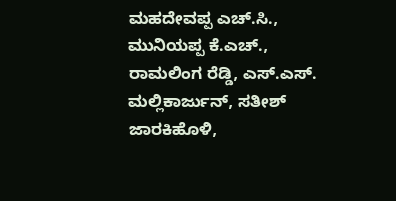ಮಹದೇವಪ್ಪ ಎಚ್.ಸಿ., ಮುನಿಯಪ್ಪ ಕೆ.ಎಚ್., ರಾಮಲಿಂಗ ರೆಡ್ಡಿ, ಎಸ್.ಎಸ್. ಮಲ್ಲಿಕಾರ್ಜುನ್‌, ಸತೀಶ್ ಜಾರಕಿಹೊಳಿ,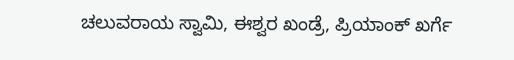ಚಲುವರಾಯ ಸ್ವಾಮಿ, ಈಶ್ವರ ಖಂಡ್ರೆ, ಪ್ರಿಯಾಂಕ್ ಖರ್ಗೆ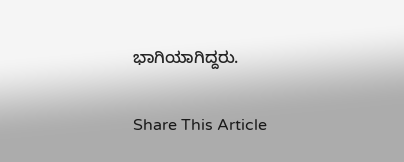ಭಾಗಿಯಾಗಿದ್ದರು.

Share This Article